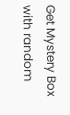Get Mystery Box with random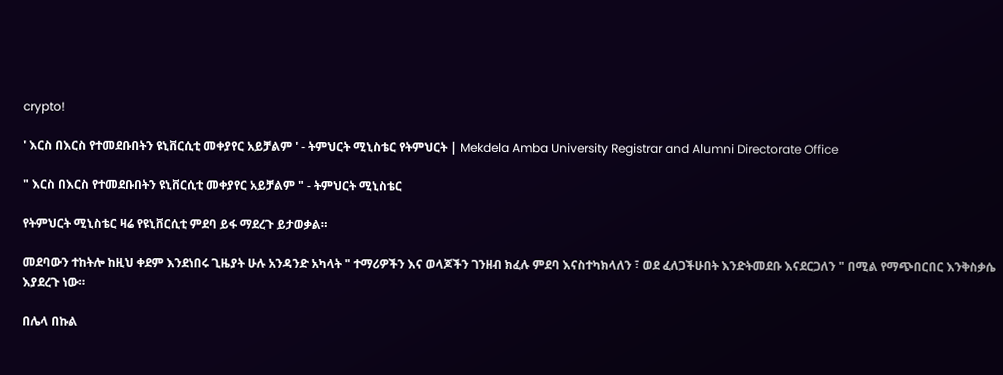crypto!

' እርስ በእርስ የተመደቡበትን ዩኒቨርሲቲ መቀያየር አይቻልም ' - ትምህርት ሚኒስቴር የትምህርት | Mekdela Amba University Registrar and Alumni Directorate Office

" እርስ በእርስ የተመደቡበትን ዩኒቨርሲቲ መቀያየር አይቻልም " - ትምህርት ሚኒስቴር

የትምህርት ሚኒስቴር ዛሬ የዩኒቨርሲቲ ምደባ ይፋ ማደረጉ ይታወቃል።

መደባውን ተከትሎ ከዚህ ቀደም እንደነበሩ ጊዜያት ሁሉ አንዳንድ አካላት " ተማሪዎችን እና ወላጆችን ገንዘብ ክፈሉ ምደባ እናስተካክላለን ፣ ወደ ፈለጋችሁበት እንድትመደቡ እናደርጋለን " በሚል የማጭበርበር እንቅስቃሴ እያደረጉ ነው።

በሌላ በኩል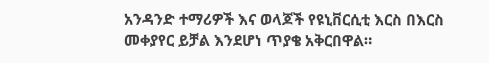አንዳንድ ተማሪዎች እና ወላጆች የዩኒቨርሲቲ እርስ በእርስ መቀያየር ይቻል እንደሆነ ጥያቄ አቅርበዋል።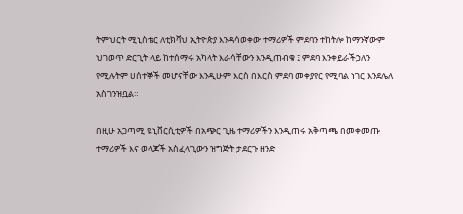ትምህርት ሚኒስቴር ለቲክቫህ ኢትዮጵያ እንዳሳወቀው ተማሪዎች ምደባን ተከትሎ ከማንኛውም ህገወጥ ድርጊት ላይ ከተሰማሩ አካላት እራሳቸውን እንዲጠብቁ ፤ ምደባ እንቀይራችኃለን የሚሉትም ሀሰተኞች መሆናቸው እንዲሁም እርስ በእርስ ምደባ መቀያየር የሚባል ነገር እንደሌለ አስገንዝቧል።

በዚሁ አጋጣሚ ዩኒቨርሲቲዎች በአጭር ጊዜ ተማሪዎችን እንዲጠሩ አቅጣጫ በመቀመጡ ተማሪዎች እና ወላጆች አስፈላጊውን ዝግጅት ታደርጉ ዘንድ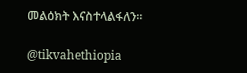መልዕክት እናስተላልፋለን።

@tikvahethiopia